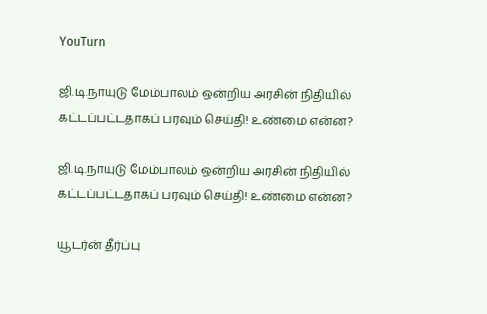YouTurn

ஜி.டி.நாயுடு மேம்பாலம் ஒன்றிய அரசின் நிதியில் கட்டப்பட்டதாகப் பரவும் செய்தி! உண்மை என்ன?

ஜி.டி.நாயுடு மேம்பாலம் ஒன்றிய அரசின் நிதியில் கட்டப்பட்டதாகப் பரவும் செய்தி! உண்மை என்ன?

யூடர்ன் தீர்ப்பு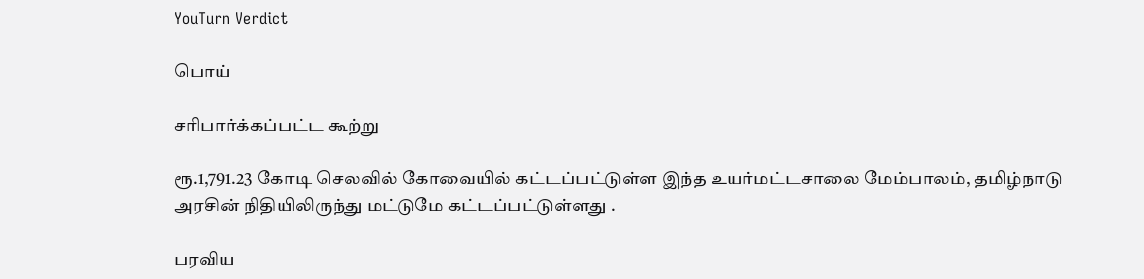YouTurn Verdict

பொய்

சரிபார்க்கப்பட்ட கூற்று

ரூ.1,791.23 கோடி செலவில் கோவையில் கட்டப்பட்டுள்ள இந்த உயர்மட்டசாலை மேம்பாலம், தமிழ்நாடு அரசின் நிதியிலிருந்து மட்டுமே கட்டப்பட்டுள்ளது .

பரவிய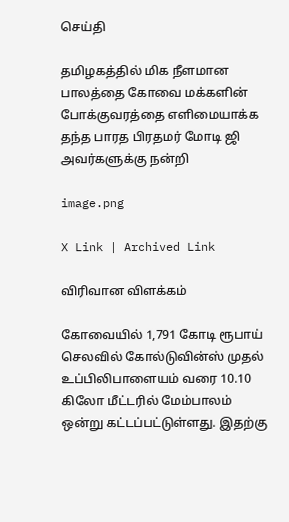செய்தி

தமிழகத்தில் மிக நீளமான பாலத்தை கோவை மக்களின் போக்குவரத்தை எளிமையாக்க தந்த பாரத பிரதமர் மோடி ஜி அவர்களுக்கு நன்றி

image.png

X Link | Archived Link

விரிவான விளக்கம்

கோவையில் 1,791 கோடி ரூபாய் செலவில் கோல்டுவின்ஸ் முதல் உப்பிலிபாளையம் வரை 10.10 கிலோ மீட்டரில் மேம்பாலம் ஒன்று கட்டப்பட்டுள்ளது. இதற்கு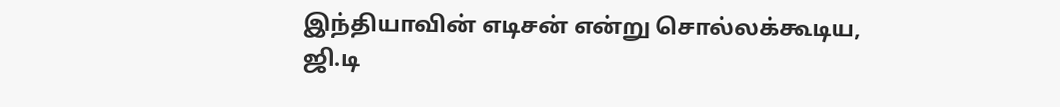இந்தியாவின் எடிசன் என்று சொல்லக்கூடிய, ஜி.டி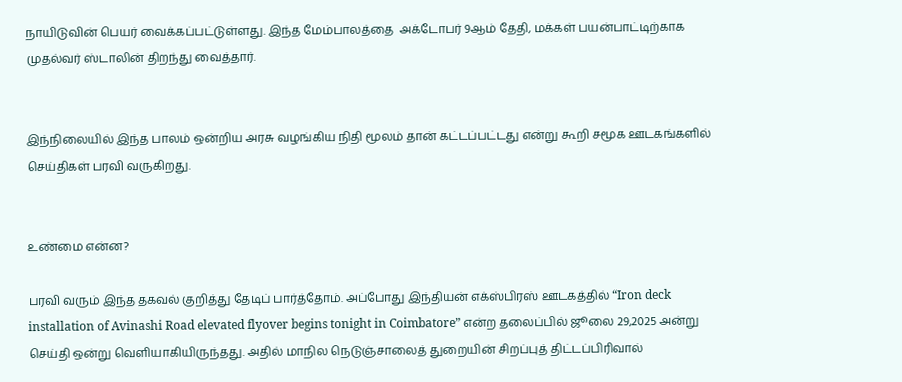நாயிடுவின் பெயர் வைக்கப்பட்டுள்ளது. இந்த மேம்பாலத்தை  அக்டோபர் 9ஆம் தேதி, மக்கள் பயன்பாட்டிற்காக முதல்வர் ஸ்டாலின் திறந்து வைத்தார்.


இந்நிலையில் இந்த பாலம் ஒன்றிய அரசு வழங்கிய நிதி மூலம் தான் கட்டப்பட்டது என்று கூறி சமூக ஊடகங்களில் செய்திகள் பரவி வருகிறது.


உண்மை என்ன?

பரவி வரும் இந்த தகவல் குறித்து தேடிப் பார்த்தோம். அப்போது இந்தியன் எக்ஸ்பிரஸ் ஊடகத்தில் “Iron deck installation of Avinashi Road elevated flyover begins tonight in Coimbatore” என்ற தலைப்பில் ஜூலை 29,2025 அன்று செய்தி ஒன்று வெளியாகியிருந்தது. அதில் மாநில நெடுஞ்சாலைத் துறையின் சிறப்புத் திட்டப்பிரிவால்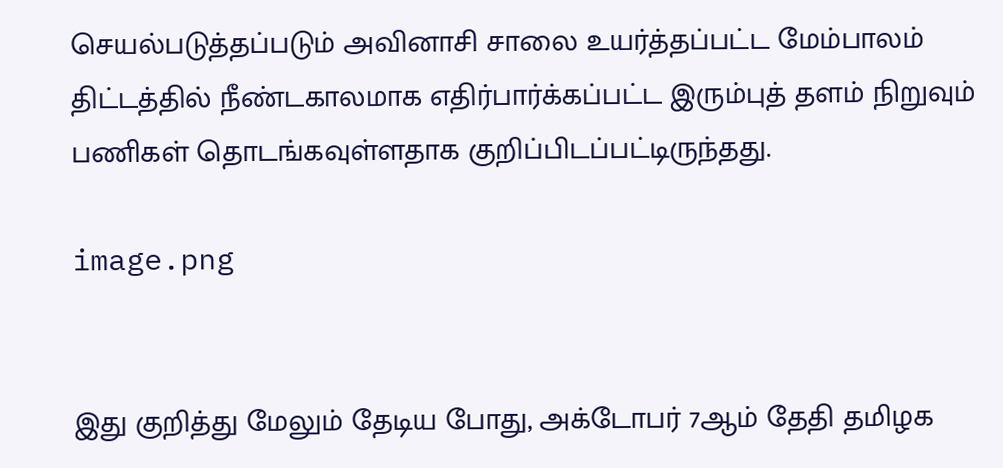செயல்படுத்தப்படும் அவினாசி சாலை உயர்த்தப்பட்ட மேம்பாலம் திட்டத்தில் நீண்டகாலமாக எதிர்பார்க்கப்பட்ட இரும்புத் தளம் நிறுவும் பணிகள் தொடங்கவுள்ளதாக குறிப்பிடப்பட்டிருந்தது.

image.png


இது குறித்து மேலும் தேடிய போது, அக்டோபர் 7ஆம் தேதி தமிழக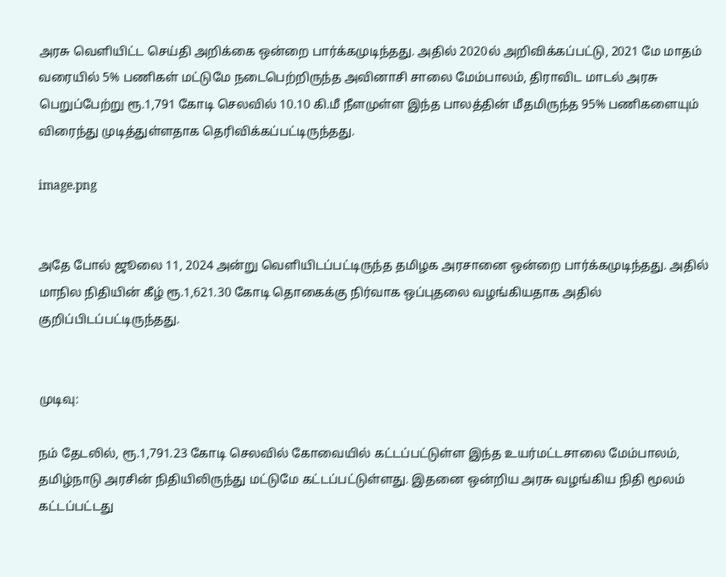அரசு வெளியிட்ட செய்தி அறிக்கை ஒன்றை பார்க்கமுடிந்தது. அதில் 2020ல் அறிவிக்கப்பட்டு, 2021 மே மாதம் வரையில் 5% பணிகள் மட்டுமே நடைபெற்றிருந்த அவினாசி சாலை மேம்பாலம், திராவிட மாடல் அரசு பெறுப்பேற்று ரூ.1,791 கோடி செலவில் 10.10 கி.மீ நீளமுள்ள இந்த பாலத்தின் மீதமிருந்த 95% பணிகளையும் விரைந்து முடித்துள்ளதாக தெரிவிக்கப்பட்டிருந்தது.

image.png


அதே போல் ஜூலை 11, 2024 அன்று வெளியிடப்பட்டிருந்த தமிழக அரசானை ஒன்றை பார்க்கமுடிந்தது. அதில் மாநில நிதியின் கீழ் ரூ.1,621.30 கோடி தொகைக்கு நிர்வாக ஒப்புதலை வழங்கியதாக அதில் குறிப்பிடப்பட்டிருந்தது.


முடிவு:

நம் தேடலில், ரூ.1,791.23 கோடி செலவில் கோவையில் கட்டப்பட்டுள்ள இந்த உயர்மட்டசாலை மேம்பாலம், தமிழ்நாடு அரசின் நிதியிலிருந்து மட்டுமே கட்டப்பட்டுள்ளது. இதனை ஒன்றிய அரசு வழங்கிய நிதி மூலம் கட்டப்பட்டது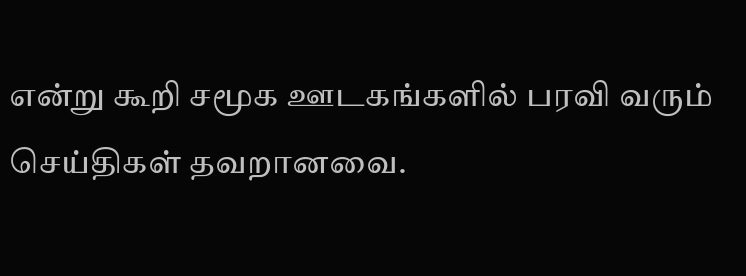என்று கூறி சமூக ஊடகங்களில் பரவி வரும் செய்திகள் தவறானவை.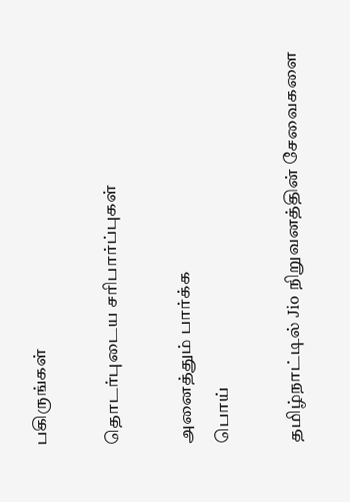பகிருங்கள்

தொடர்புடைய சரிபார்ப்புகள்

அனைத்தும் பார்க்க
பொய்

தமிழ்நாட்டில் Jio நிறுவனத்தின் சேவைகளை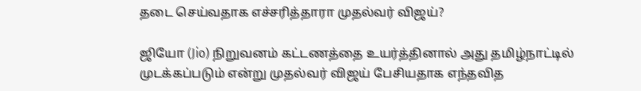தடை செய்வதாக எச்சரித்தாரா முதல்வர் விஜய்?

ஜியோ (Jio) நிறுவனம் கட்டணத்தை உயர்த்தினால் அது தமிழ்நாட்டில் முடக்கப்படும் என்று முதல்வர் விஜய் பேசியதாக எந்தவித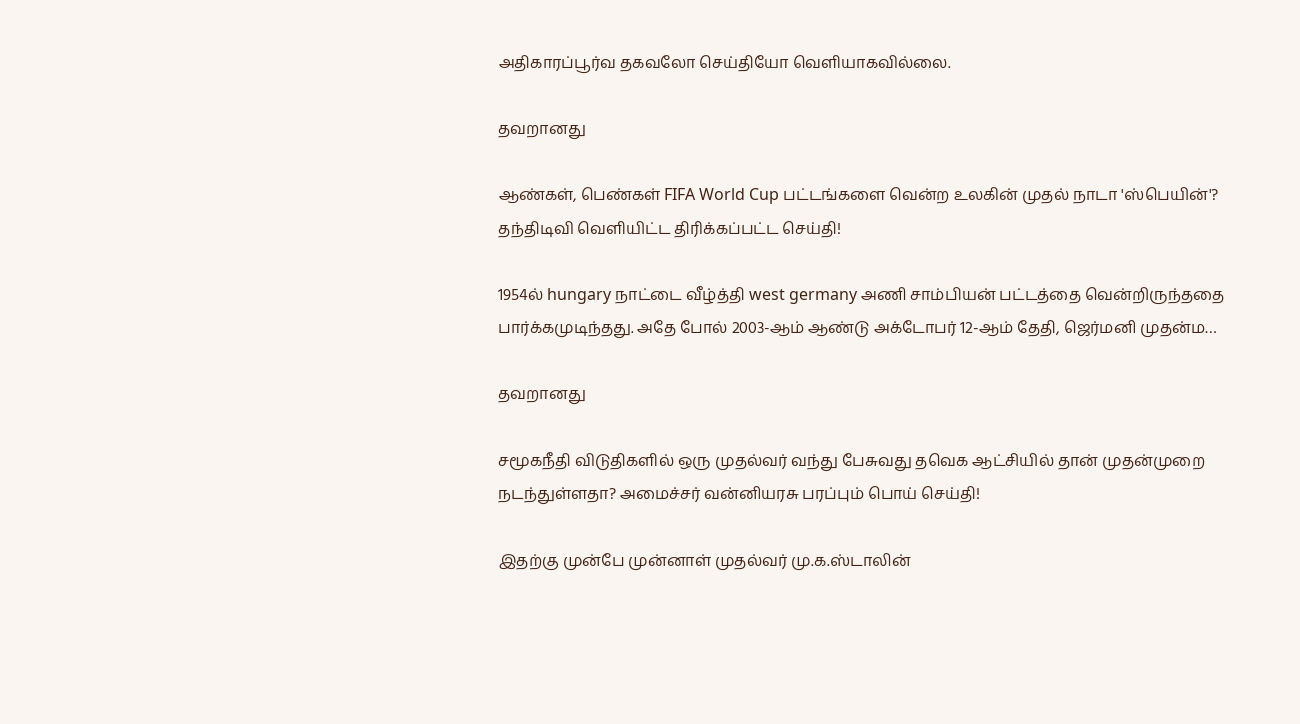அதிகாரப்பூர்வ தகவலோ செய்தியோ வெளியாகவில்லை.

தவறானது

ஆண்கள், பெண்கள் FIFA World Cup பட்டங்களை வென்ற உலகின் முதல் நாடா 'ஸ்பெயின்'? தந்திடிவி வெளியிட்ட திரிக்கப்பட்ட செய்தி!

1954ல் hungary நாட்டை வீழ்த்தி west germany அணி சாம்பியன் பட்டத்தை வென்றிருந்ததை பார்க்கமுடிந்தது. அதே போல் 2003-ஆம் ஆண்டு அக்டோபர் 12-ஆம் தேதி, ஜெர்மனி முதன்ம…

தவறானது

சமூகநீதி விடுதிகளில் ஒரு முதல்வர் வந்து பேசுவது தவெக ஆட்சியில் தான் முதன்முறை நடந்துள்ளதா? அமைச்சர் வன்னியரசு பரப்பும் பொய் செய்தி!

இதற்கு முன்பே முன்னாள் முதல்வர் மு.க.ஸ்டாலின்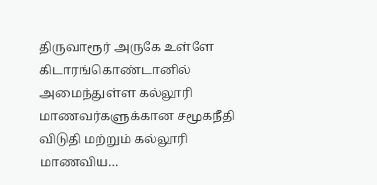திருவாரூர் அருகே உள்ளே கிடாரங்கொண்டானில் அமைந்துள்ள கல்லூரி மாணவர்களுக்கான சமூகநீதி விடுதி மற்றும் கல்லூரி மாணவிய…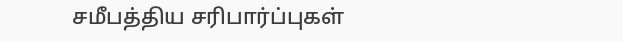சமீபத்திய சரிபார்ப்புகள்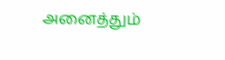அனைத்தும்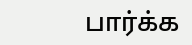பார்க்க